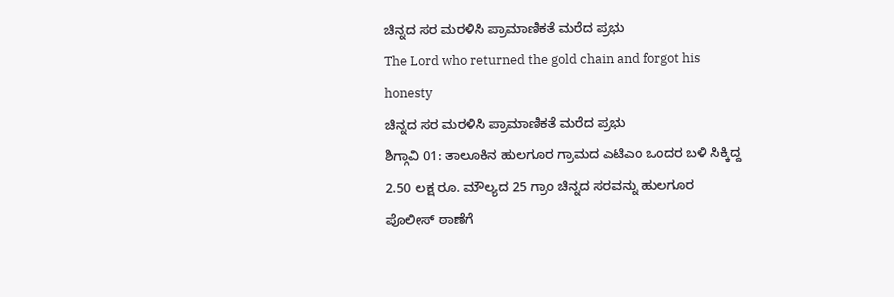ಚಿನ್ನದ ಸರ ಮರಳಿಸಿ ಪ್ರಾಮಾಣಿಕತೆ ಮರೆದ ಪ್ರಭು
The Lord who returned the gold chain and forgot his honesty
ಚಿನ್ನದ ಸರ ಮರಳಿಸಿ ಪ್ರಾಮಾಣಿಕತೆ ಮರೆದ ಪ್ರಭು
ಶಿಗ್ಗಾವಿ 01: ತಾಲೂಕಿನ ಹುಲಗೂರ ಗ್ರಾಮದ ಎಟಿಎಂ ಒಂದರ ಬಳಿ ಸಿಕ್ಕಿದ್ದ 2.50 ಲಕ್ಷ ರೂ. ಮೌಲ್ಯದ 25 ಗ್ರಾಂ ಚಿನ್ನದ ಸರವನ್ನು ಹುಲಗೂರ ಪೊಲೀಸ್ ಠಾಣೆಗೆ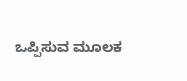ಒಪ್ಪಿಸುವ ಮೂಲಕ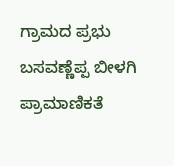ಗ್ರಾಮದ ಪ್ರಭು ಬಸವಣ್ಣೆಪ್ಪ ಬೀಳಗಿ ಪ್ರಾಮಾಣಿಕತೆ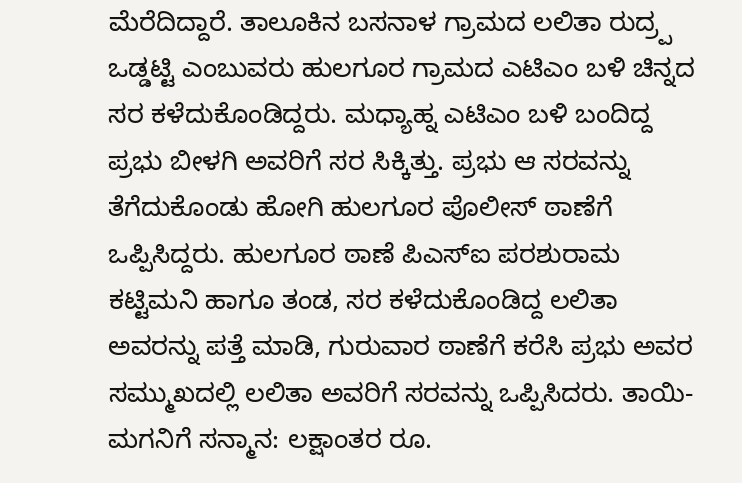ಮೆರೆದಿದ್ದಾರೆ. ತಾಲೂಕಿನ ಬಸನಾಳ ಗ್ರಾಮದ ಲಲಿತಾ ರುದ್ರ್ಪ ಒಡ್ಡಟ್ಟಿ ಎಂಬುವರು ಹುಲಗೂರ ಗ್ರಾಮದ ಎಟಿಎಂ ಬಳಿ ಚಿನ್ನದ ಸರ ಕಳೆದುಕೊಂಡಿದ್ದರು. ಮಧ್ಯಾಹ್ನ ಎಟಿಎಂ ಬಳಿ ಬಂದಿದ್ದ ಪ್ರಭು ಬೀಳಗಿ ಅವರಿಗೆ ಸರ ಸಿಕ್ಕಿತ್ತು. ಪ್ರಭು ಆ ಸರವನ್ನು ತೆಗೆದುಕೊಂಡು ಹೋಗಿ ಹುಲಗೂರ ಪೊಲೀಸ್ ಠಾಣೆಗೆ ಒಪ್ಪಿಸಿದ್ದರು. ಹುಲಗೂರ ಠಾಣೆ ಪಿಎಸ್ಐ ಪರಶುರಾಮ ಕಟ್ಟಿಮನಿ ಹಾಗೂ ತಂಡ, ಸರ ಕಳೆದುಕೊಂಡಿದ್ದ ಲಲಿತಾ ಅವರನ್ನು ಪತ್ತೆ ಮಾಡಿ, ಗುರುವಾರ ಠಾಣೆಗೆ ಕರೆಸಿ ಪ್ರಭು ಅವರ ಸಮ್ಮುಖದಲ್ಲಿ ಲಲಿತಾ ಅವರಿಗೆ ಸರವನ್ನು ಒಪ್ಪಿಸಿದರು. ತಾಯಿ- ಮಗನಿಗೆ ಸನ್ಮಾನ: ಲಕ್ಷಾಂತರ ರೂ.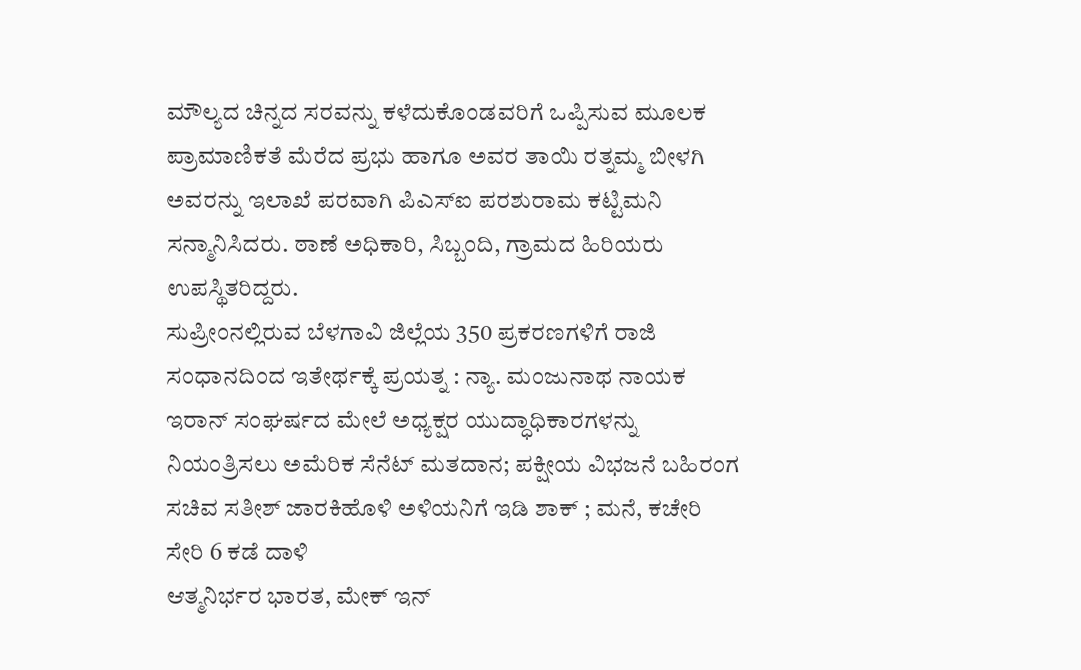ಮೌಲ್ಯದ ಚಿನ್ನದ ಸರವನ್ನು ಕಳೆದುಕೊಂಡವರಿಗೆ ಒಪ್ಪಿಸುವ ಮೂಲಕ ಪ್ರಾಮಾಣಿಕತೆ ಮೆರೆದ ಪ್ರಭು ಹಾಗೂ ಅವರ ತಾಯಿ ರತ್ನಮ್ಮ ಬೀಳಗಿ ಅವರನ್ನು ಇಲಾಖೆ ಪರವಾಗಿ ಪಿಎಸ್ಐ ಪರಶುರಾಮ ಕಟ್ಟಿಮನಿ ಸನ್ಮಾನಿಸಿದರು. ಠಾಣೆ ಅಧಿಕಾರಿ, ಸಿಬ್ಬಂದಿ, ಗ್ರಾಮದ ಹಿರಿಯರು ಉಪಸ್ಥಿತರಿದ್ದರು.
ಸುಪ್ರೀಂನಲ್ಲಿರುವ ಬೆಳಗಾವಿ ಜಿಲ್ಲೆಯ 350 ಪ್ರಕರಣಗಳಿಗೆ ರಾಜಿ ಸಂಧಾನದಿಂದ ಇತೇರ್ಥಕ್ಕೆ ಪ್ರಯತ್ನ : ನ್ಯಾ. ಮಂಜುನಾಥ ನಾಯಕ
ಇರಾನ್ ಸಂಘರ್ಷದ ಮೇಲೆ ಅಧ್ಯಕ್ಷರ ಯುದ್ಧಾಧಿಕಾರಗಳನ್ನು ನಿಯಂತ್ರಿಸಲು ಅಮೆರಿಕ ಸೆನೆಟ್ ಮತದಾನ; ಪಕ್ಷೀಯ ವಿಭಜನೆ ಬಹಿರಂಗ
ಸಚಿವ ಸತೀಶ್ ಜಾರಕಿಹೊಳಿ ಅಳಿಯನಿಗೆ ಇಡಿ ಶಾಕ್ ; ಮನೆ, ಕಚೇರಿ ಸೇರಿ 6 ಕಡೆ ದಾಳಿ
ಆತ್ಮನಿರ್ಭರ ಭಾರತ, ಮೇಕ್ ಇನ್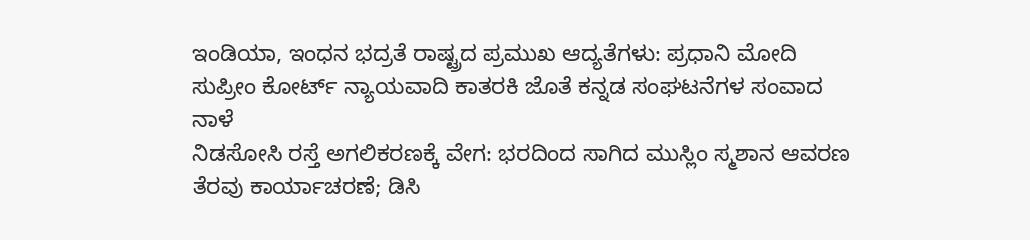ಇಂಡಿಯಾ, ಇಂಧನ ಭದ್ರತೆ ರಾಷ್ಟ್ರದ ಪ್ರಮುಖ ಆದ್ಯತೆಗಳು: ಪ್ರಧಾನಿ ಮೋದಿ
ಸುಪ್ರೀಂ ಕೋರ್ಟ್ ನ್ಯಾಯವಾದಿ ಕಾತರಕಿ ಜೊತೆ ಕನ್ನಡ ಸಂಘಟನೆಗಳ ಸಂವಾದ ನಾಳೆ
ನಿಡಸೋಸಿ ರಸ್ತೆ ಅಗಲಿಕರಣಕ್ಕೆ ವೇಗ: ಭರದಿಂದ ಸಾಗಿದ ಮುಸ್ಲಿಂ ಸ್ಮಶಾನ ಆವರಣ ತೆರವು ಕಾರ್ಯಾಚರಣೆ; ಡಿಸಿ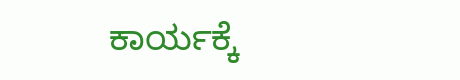ಕಾರ್ಯಕ್ಕೆ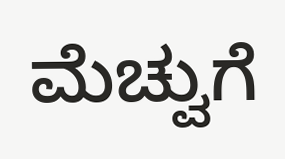ಮೆಚ್ವುಗೆ